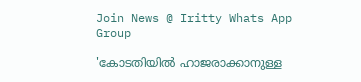Join News @ Iritty Whats App Group

'കോടതിയില്‍ ഹാജരാക്കാനുള്ള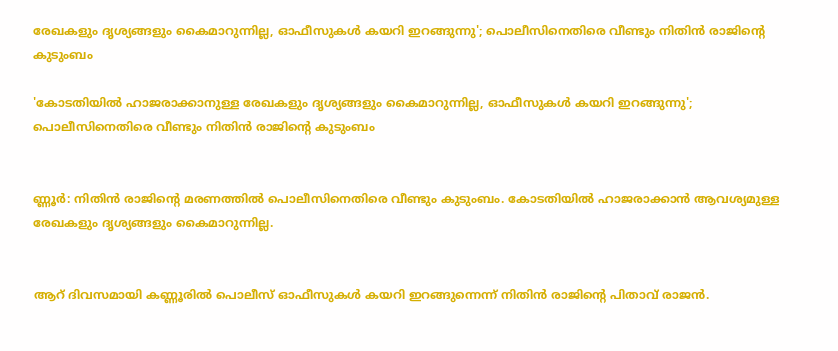രേഖകളും ദൃശ്യങ്ങളും കൈമാറുന്നില്ല, ഓഫീസുകള്‍ കയറി ഇറങ്ങുന്നു'; പൊലീസിനെതിരെ വീണ്ടും നിതിൻ രാജിന്റെ കുടുംബം

'കോടതിയില്‍ ഹാജരാക്കാനുള്ള രേഖകളും ദൃശ്യങ്ങളും കൈമാറുന്നില്ല, ഓഫീസുകള്‍ കയറി ഇറങ്ങുന്നു'; പൊലീസിനെതിരെ വീണ്ടും നിതിൻ രാജിന്റെ കുടുംബം


ണ്ണൂർ: നിതിൻ രാജിന്റെ മരണത്തില്‍ പൊലീസിനെതിരെ വീണ്ടും കുടുംബം. കോടതിയില്‍ ഹാജരാക്കാൻ ആവശ്യമുള്ള രേഖകളും ദൃശ്യങ്ങളും കൈമാറുന്നില്ല.


ആറ് ദിവസമായി കണ്ണൂരില്‍ പൊലീസ് ഓഫീസുകള്‍ കയറി ഇറങ്ങുന്നെന്ന് നിതിൻ രാജിന്റെ പിതാവ് രാജൻ.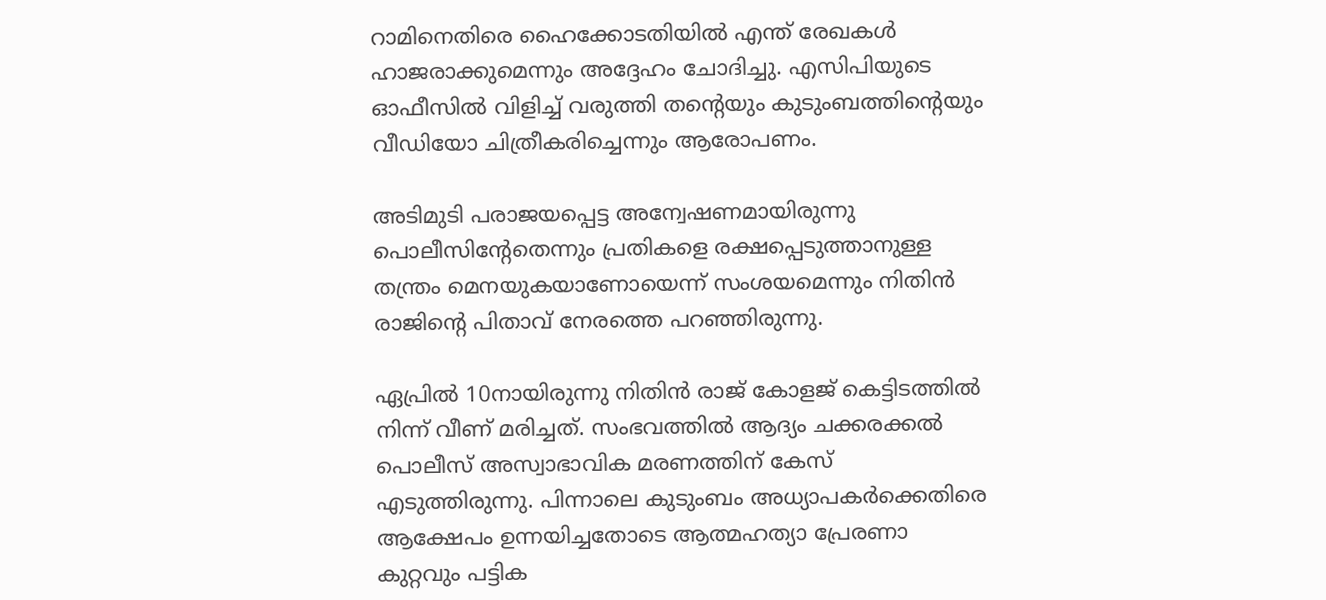റാമിനെതിരെ ഹൈക്കോടതിയില്‍ എന്ത് രേഖകള്‍ ഹാജരാക്കുമെന്നും അദ്ദേഹം ചോദിച്ചു. എസിപിയുടെ ഓഫീസില്‍ വിളിച്ച്‌ വരുത്തി തന്റെയും കുടുംബത്തിന്റെയും വീഡിയോ ചിത്രീകരിച്ചെന്നും ആരോപണം.

അടിമുടി പരാജയപ്പെട്ട അന്വേഷണമായിരുന്നു പൊലീസിന്റേതെന്നും പ്രതികളെ രക്ഷപ്പെടുത്താനുള്ള തന്ത്രം മെനയുകയാണോയെന്ന് സംശയമെന്നും നിതിൻ രാജിന്റെ പിതാവ് നേരത്തെ പറഞ്ഞിരുന്നു.

ഏപ്രില്‍ 10നായിരുന്നു നിതിന്‍ രാജ് കോളജ് കെട്ടിടത്തില്‍ നിന്ന് വീണ് മരിച്ചത്. സംഭവത്തില്‍ ആദ്യം ചക്കരക്കല്‍ പൊലീസ് അസ്വാഭാവിക മരണത്തിന് കേസ് എടുത്തിരുന്നു. പിന്നാലെ കുടുംബം അധ്യാപകർക്കെതിരെ ആക്ഷേപം ഉന്നയിച്ചതോടെ ആത്മഹത്യാ പ്രേരണാ കുറ്റവും പട്ടിക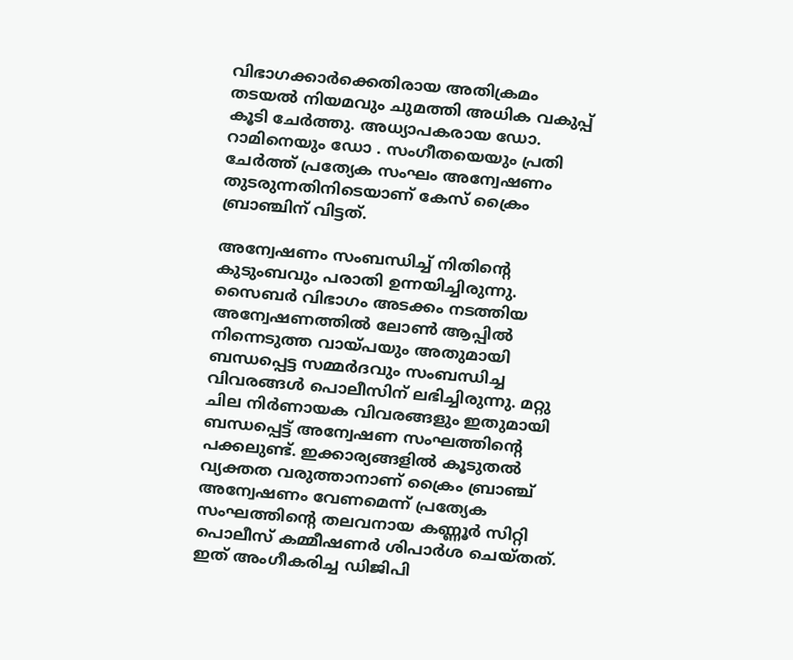വിഭാഗക്കാർക്കെതിരായ അതിക്രമം തടയല്‍ നിയമവും ചുമത്തി അധിക വകുപ്പ് കൂടി ചേർത്തു. അധ്യാപകരായ ഡോ. റാമിനെയും ഡോ . സംഗീതയെയും പ്രതി ചേർത്ത് പ്രത്യേക സംഘം അന്വേഷണം തുടരുന്നതിനിടെയാണ് കേസ് ക്രൈം ബ്രാഞ്ചിന് വിട്ടത്.

അന്വേഷണം സംബന്ധിച്ച്‌ നിതിൻ്റെ കുടുംബവും പരാതി ഉന്നയിച്ചിരുന്നു. സൈബർ വിഭാഗം അടക്കം നടത്തിയ അന്വേഷണത്തില്‍ ലോണ്‍ ആപ്പില്‍ നിന്നെടുത്ത വായ്പയും അതുമായി ബന്ധപ്പെട്ട സമ്മർദവും സംബന്ധിച്ച വിവരങ്ങള്‍ പൊലീസിന് ലഭിച്ചിരുന്നു. മറ്റു ചില നിർണായക വിവരങ്ങളും ഇതുമായി ബന്ധപ്പെട്ട് അന്വേഷണ സംഘത്തിൻ്റെ പക്കലുണ്ട്. ഇക്കാര്യങ്ങളില്‍ കൂടുതല്‍ വ്യക്തത വരുത്താനാണ് ക്രൈം ബ്രാഞ്ച് അന്വേഷണം വേണമെന്ന് പ്രത്യേക സംഘത്തിൻ്റെ തലവനായ കണ്ണൂർ സിറ്റി പൊലീസ് കമ്മീഷണർ ശിപാർശ ചെയ്തത്. ഇത് അംഗീകരിച്ച ഡിജിപി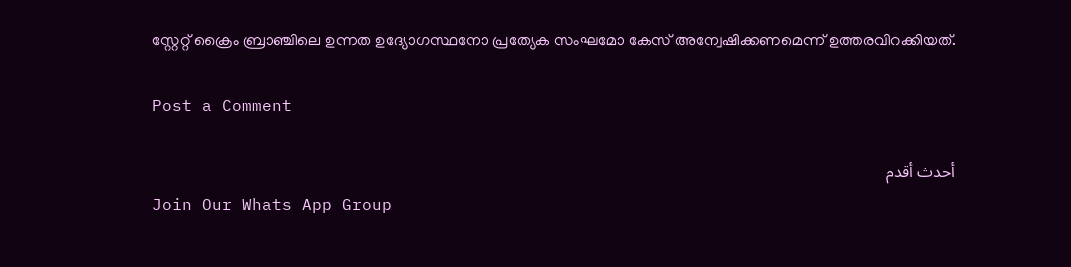സ്റ്റേറ്റ് ക്രൈം ബ്രാഞ്ചിലെ ഉന്നത ഉദ്യോഗസ്ഥനോ പ്രത്യേക സംഘമോ കേസ് അന്വേഷിക്കണമെന്ന് ഉത്തരവിറക്കിയത്.

Post a Comment

أحدث أقدم
Join Our Whats App Group